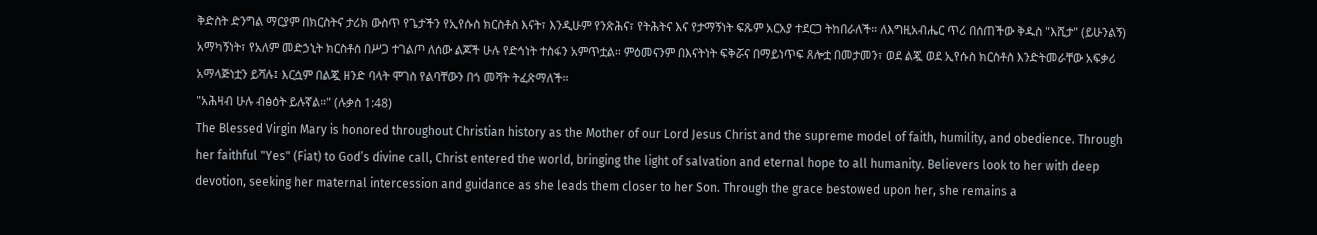ቅድስት ድንግል ማርያም በክርስትና ታሪክ ውስጥ የጌታችን የኢየሱስ ክርስቶስ እናት፣ እንዲሁም የንጽሕና፣ የትሕትና እና የታማኝነት ፍጹም አርአያ ተደርጋ ትከበራለች። ለእግዚአብሔር ጥሪ በሰጠችው ቅዱስ "እሺታ" (ይሁንልኝ) አማካኝነት፣ የአለም መድኃኒት ክርስቶስ በሥጋ ተገልጦ ለሰው ልጆች ሁሉ የድኅነት ተስፋን አምጥቷል። ምዕመናንም በእናትነት ፍቅሯና በማይነጥፍ ጸሎቷ በመታመን፣ ወደ ልጇ ወደ ኢየሱስ ክርስቶስ እንድትመራቸው አፍቃሪ አማላጅነቷን ይሻሉ፤ እርሷም በልጇ ዘንድ ባላት ሞገስ የልባቸውን በጎ መሻት ትፈጽማለች።
"አሕዛብ ሁሉ ብፅዕት ይሉኛል።" (ሉቃስ 1:48)
The Blessed Virgin Mary is honored throughout Christian history as the Mother of our Lord Jesus Christ and the supreme model of faith, humility, and obedience. Through her faithful "Yes" (Fiat) to God’s divine call, Christ entered the world, bringing the light of salvation and eternal hope to all humanity. Believers look to her with deep devotion, seeking her maternal intercession and guidance as she leads them closer to her Son. Through the grace bestowed upon her, she remains a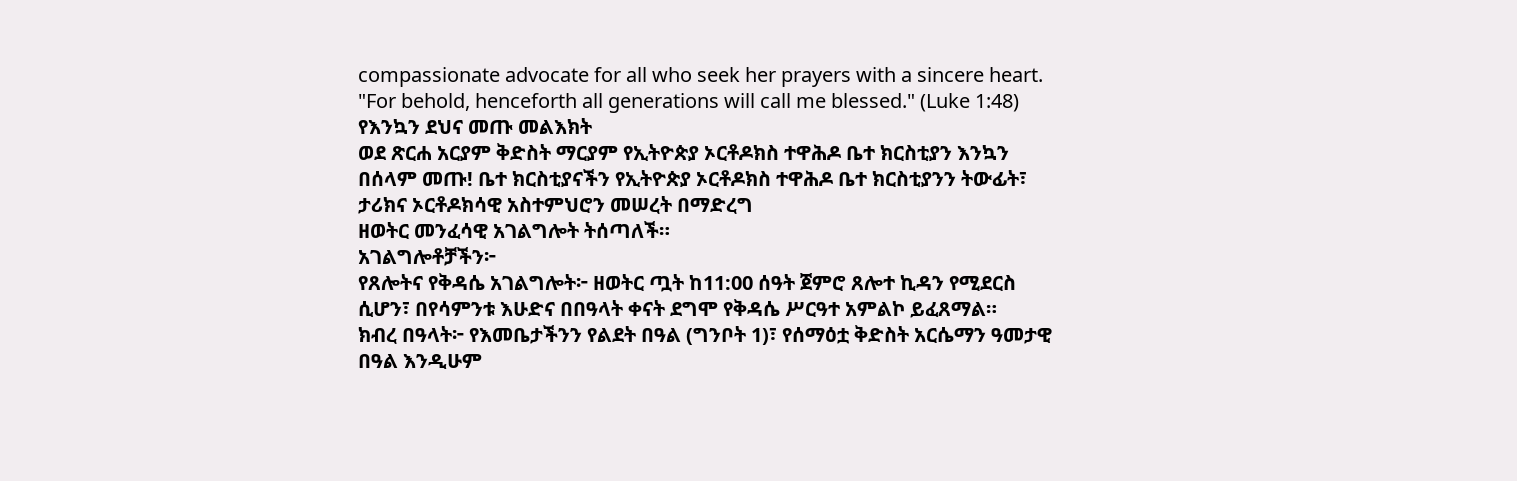compassionate advocate for all who seek her prayers with a sincere heart.
"For behold, henceforth all generations will call me blessed." (Luke 1:48)
የእንኳን ደህና መጡ መልእክት
ወደ ጽርሐ አርያም ቅድስት ማርያም የኢትዮጵያ ኦርቶዶክስ ተዋሕዶ ቤተ ክርስቲያን እንኳን በሰላም መጡ! ቤተ ክርስቲያናችን የኢትዮጵያ ኦርቶዶክስ ተዋሕዶ ቤተ ክርስቲያንን ትውፊት፣ ታሪክና ኦርቶዶክሳዊ አስተምህሮን መሠረት በማድረግ
ዘወትር መንፈሳዊ አገልግሎት ትሰጣለች።
አገልግሎቶቻችን፦
የጸሎትና የቅዳሴ አገልግሎት፦ ዘወትር ጧት ከ11:00 ሰዓት ጀምሮ ጸሎተ ኪዳን የሚደርስ ሲሆን፣ በየሳምንቱ እሁድና በበዓላት ቀናት ደግሞ የቅዳሴ ሥርዓተ አምልኮ ይፈጸማል።
ክብረ በዓላት፦ የእመቤታችንን የልደት በዓል (ግንቦት 1)፣ የሰማዕቷ ቅድስት አርሴማን ዓመታዊ በዓል እንዲሁም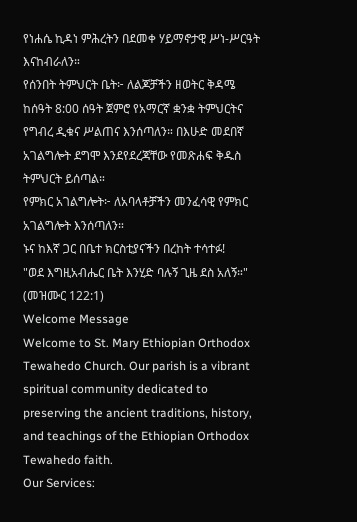የነሐሴ ኪዳነ ምሕረትን በደመቀ ሃይማኖታዊ ሥነ-ሥርዓት እናከብራለን።
የሰንበት ትምህርት ቤት፦ ለልጆቻችን ዘወትር ቅዳሜ ከሰዓት 8:00 ሰዓት ጀምሮ የአማርኛ ቋንቋ ትምህርትና የግብረ ዲቁና ሥልጠና እንሰጣለን። በእሁድ መደበኛ አገልግሎት ደግሞ እንደየደረጃቸው የመጽሐፍ ቅዱስ ትምህርት ይሰጣል።
የምክር አገልግሎት፦ ለአባላቶቻችን መንፈሳዊ የምክር አገልግሎት እንሰጣለን።
ኑና ከእኛ ጋር በቤተ ክርስቲያናችን በረከት ተሳተፉ!
"ወደ እግዚአብሔር ቤት እንሂድ ባሉኝ ጊዜ ደስ አለኝ።" (መዝሙር 122:1)
Welcome Message
Welcome to St. Mary Ethiopian Orthodox Tewahedo Church. Our parish is a vibrant spiritual community dedicated to preserving the ancient traditions, history, and teachings of the Ethiopian Orthodox Tewahedo faith.
Our Services: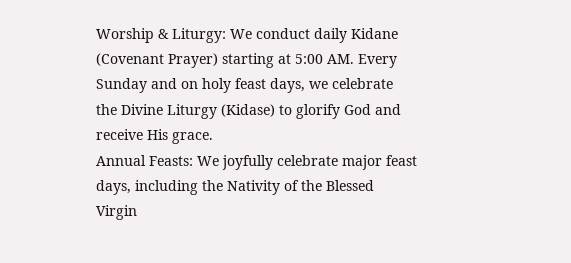Worship & Liturgy: We conduct daily Kidane (Covenant Prayer) starting at 5:00 AM. Every Sunday and on holy feast days, we celebrate the Divine Liturgy (Kidase) to glorify God and receive His grace.
Annual Feasts: We joyfully celebrate major feast days, including the Nativity of the Blessed Virgin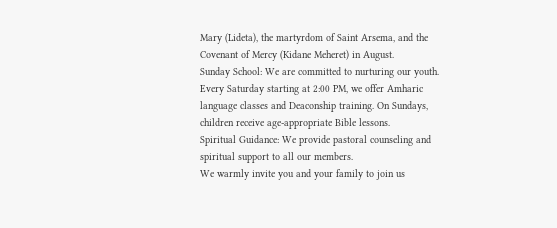Mary (Lideta), the martyrdom of Saint Arsema, and the Covenant of Mercy (Kidane Meheret) in August.
Sunday School: We are committed to nurturing our youth. Every Saturday starting at 2:00 PM, we offer Amharic language classes and Deaconship training. On Sundays, children receive age-appropriate Bible lessons.
Spiritual Guidance: We provide pastoral counseling and spiritual support to all our members.
We warmly invite you and your family to join us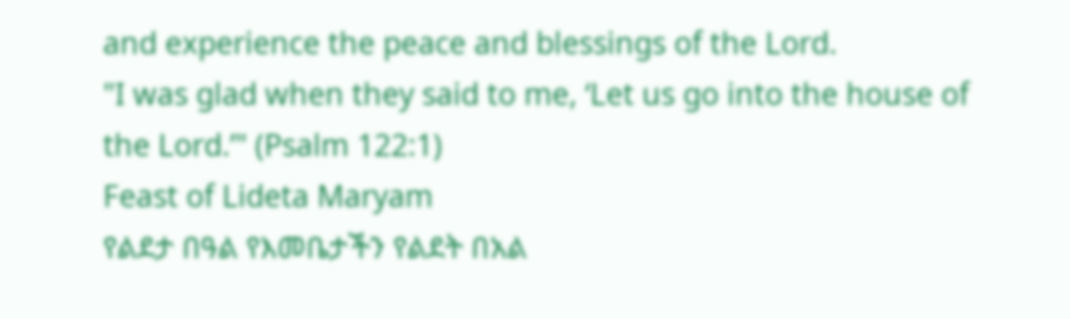and experience the peace and blessings of the Lord.
"I was glad when they said to me, ‘Let us go into the house of the Lord.’" (Psalm 122:1)
Feast of Lideta Maryam
የልደታ በዓል የእመቤታችን የልደት በአል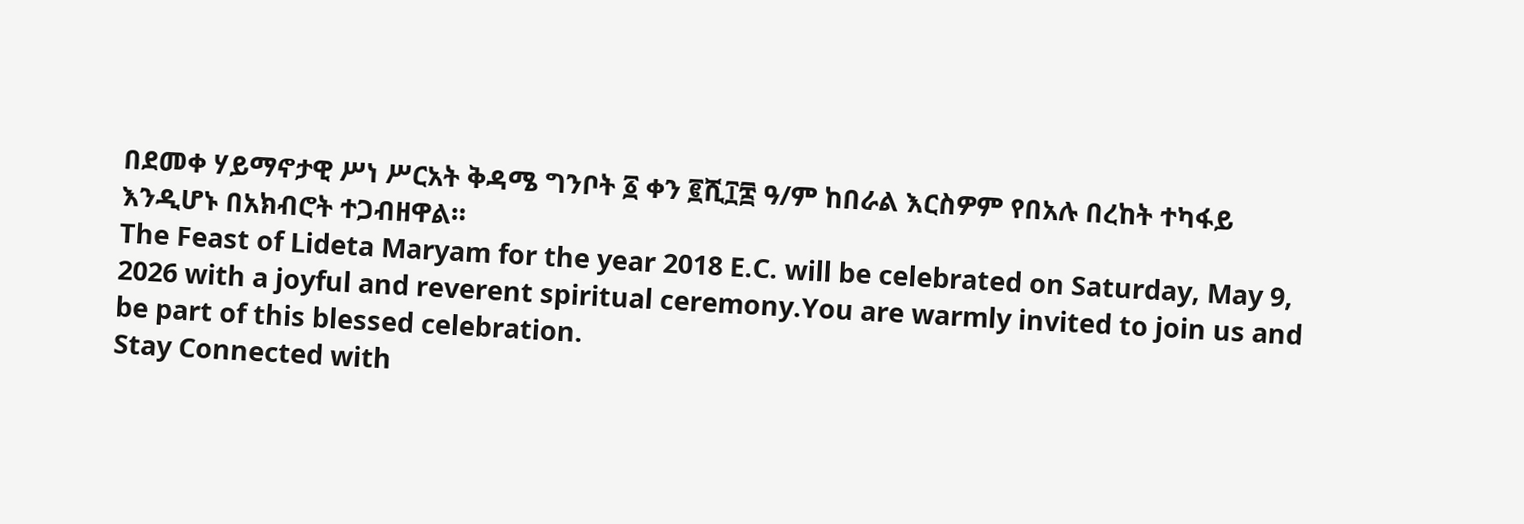በደመቀ ሃይማኖታዊ ሥነ ሥርአት ቅዳሜ ግንቦት ፩ ቀን ፪ሺ፲፰ ዓ/ም ከበራል እርስዎም የበአሉ በረከት ተካፋይ እንዲሆኑ በአክብሮት ተጋብዘዋል።
The Feast of Lideta Maryam for the year 2018 E.C. will be celebrated on Saturday, May 9, 2026 with a joyful and reverent spiritual ceremony.You are warmly invited to join us and be part of this blessed celebration.
Stay Connected with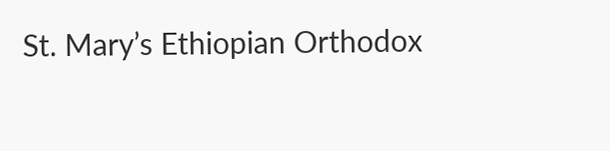St. Mary’s Ethiopian Orthodox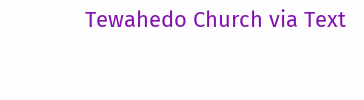Tewahedo Church via Text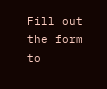Fill out the form to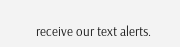receive our text alerts.